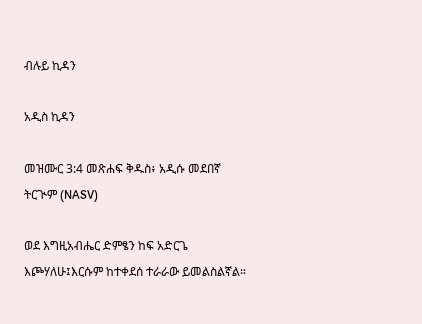ብሉይ ኪዳን

አዲስ ኪዳን

መዝሙር 3:4 መጽሐፍ ቅዱስ፥ አዲሱ መደበኛ ትርጒም (NASV)

ወደ እግዚአብሔር ድምፄን ከፍ አድርጌ እጮሃለሁ፤እርሱም ከተቀደሰ ተራራው ይመልስልኛል።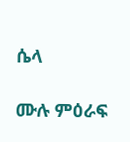ሴላ

ሙሉ ምዕራፍ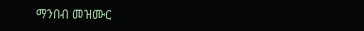ማንበብ መዝሙር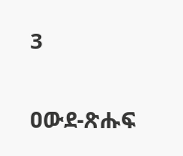3

ዐውደ-ጽሑፍ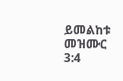ይመልከቱ መዝሙር 3:4